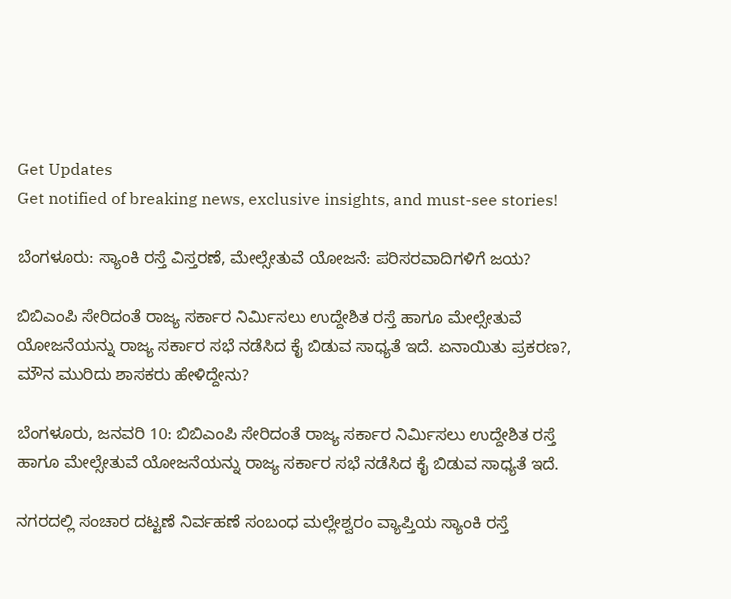Get Updates
Get notified of breaking news, exclusive insights, and must-see stories!

ಬೆಂಗಳೂರು: ಸ್ಯಾಂಕಿ ರಸ್ತೆ ವಿಸ್ತರಣೆ, ಮೇಲ್ಸೇತುವೆ ಯೋಜನೆ: ಪರಿಸರವಾದಿಗಳಿಗೆ ಜಯ?

ಬಿಬಿಎಂಪಿ ಸೇರಿದಂತೆ ರಾಜ್ಯ ಸರ್ಕಾರ ನಿರ್ಮಿಸಲು ಉದ್ದೇಶಿತ ರಸ್ತೆ ಹಾಗೂ ಮೇಲ್ಸೇತುವೆ ಯೋಜನೆಯನ್ನು ರಾಜ್ಯ ಸರ್ಕಾರ ಸಭೆ ನಡೆಸಿದ ಕೈ ಬಿಡುವ ಸಾಧ್ಯತೆ ಇದೆ. ಏನಾಯಿತು ಪ್ರಕರಣ?, ಮೌನ ಮುರಿದು ಶಾಸಕರು ಹೇಳಿದ್ದೇನು?

ಬೆಂಗಳೂರು, ಜನವರಿ 10: ಬಿಬಿಎಂಪಿ ಸೇರಿದಂತೆ ರಾಜ್ಯ ಸರ್ಕಾರ ನಿರ್ಮಿಸಲು ಉದ್ದೇಶಿತ ರಸ್ತೆ ಹಾಗೂ ಮೇಲ್ಸೇತುವೆ ಯೋಜನೆಯನ್ನು ರಾಜ್ಯ ಸರ್ಕಾರ ಸಭೆ ನಡೆಸಿದ ಕೈ ಬಿಡುವ ಸಾಧ್ಯತೆ ಇದೆ.

ನಗರದಲ್ಲಿ ಸಂಚಾರ ದಟ್ಟಣೆ ನಿರ್ವಹಣೆ ಸಂಬಂಧ ಮಲ್ಲೇಶ್ವರಂ ವ್ಯಾಪ್ತಿಯ ಸ್ಯಾಂಕಿ ರಸ್ತೆ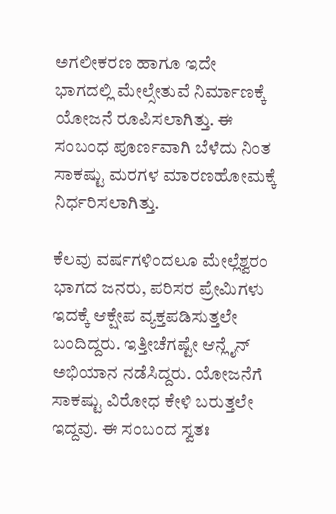ಅಗಲೀಕರಣ ಹಾಗೂ ಇದೇ ಭಾಗದಲ್ಲಿ ಮೇಲ್ಸೇತುವೆ ನಿರ್ಮಾಣಕ್ಕೆ ಯೋಜನೆ ರೂಪಿಸಲಾಗಿತ್ತು. ಈ ಸಂಬಂಧ ಪೂರ್ಣವಾಗಿ ಬೆಳೆದು ನಿಂತ ಸಾಕಷ್ಟು ಮರಗಳ ಮಾರಣಹೋಮಕ್ಕೆ ನಿರ್ಧರಿಸಲಾಗಿತ್ತು.

ಕೆಲವು ವರ್ಷಗಳಿಂದಲೂ ಮೇಲ್ಲೆಶ್ವರಂ ಭಾಗದ ಜನರು, ಪರಿಸರ ಪ್ರೇಮಿಗಳು ಇದಕ್ಕೆ ಆಕ್ಷೇಪ ವ್ಯಕ್ತಪಡಿಸುತ್ತಲೇ ಬಂದಿದ್ದರು. ಇತ್ತೀಚೆಗಷ್ಟೇ ಆನ್ಲೈನ್ ಅಭಿಯಾನ ನಡೆಸಿದ್ದರು. ಯೋಜನೆಗೆ ಸಾಕಷ್ಟು ವಿರೋಧ ಕೇಳಿ ಬರುತ್ತಲೇ ಇದ್ದವು. ಈ ಸಂಬಂದ ಸ್ವತಃ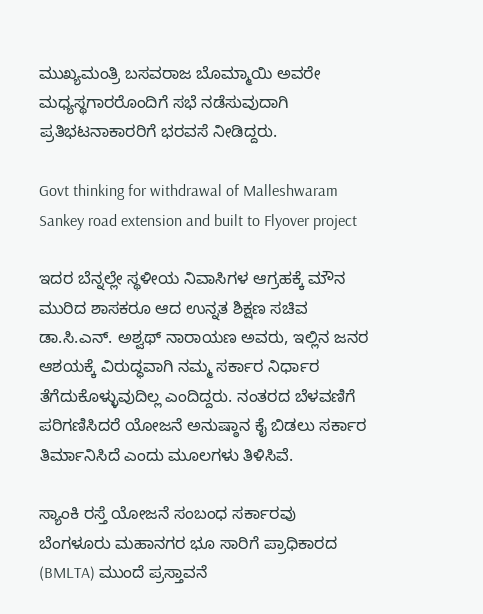ಮುಖ್ಯಮಂತ್ರಿ ಬಸವರಾಜ ಬೊಮ್ಮಾಯಿ ಅವರೇ ಮಧ್ಯಸ್ಥಗಾರರೊಂದಿಗೆ ಸಭೆ ನಡೆಸುವುದಾಗಿ ಪ್ರತಿಭಟನಾಕಾರರಿಗೆ ಭರವಸೆ ನೀಡಿದ್ದರು.

Govt thinking for withdrawal of Malleshwaram Sankey road extension and built to Flyover project

ಇದರ ಬೆನ್ನಲ್ಲೇ ಸ್ಥಳೀಯ ನಿವಾಸಿಗಳ ಆಗ್ರಹಕ್ಕೆ ಮೌನ ಮುರಿದ ಶಾಸಕರೂ ಆದ ಉನ್ನತ ಶಿಕ್ಷಣ ಸಚಿವ ಡಾ.ಸಿ.ಎನ್. ಅಶ್ವಥ್ ನಾರಾಯಣ ಅವರು, ಇಲ್ಲಿನ ಜನರ ಆಶಯಕ್ಕೆ ವಿರುದ್ಧವಾಗಿ ನಮ್ಮ ಸರ್ಕಾರ ನಿರ್ಧಾರ ತೆಗೆದುಕೊಳ್ಳುವುದಿಲ್ಲ ಎಂದಿದ್ದರು. ನಂತರದ ಬೆಳವಣಿಗೆ ಪರಿಗಣಿಸಿದರೆ ಯೋಜನೆ ಅನುಷ್ಠಾನ ಕೈ ಬಿಡಲು ಸರ್ಕಾರ ತಿರ್ಮಾನಿಸಿದೆ ಎಂದು ಮೂಲಗಳು ತಿಳಿಸಿವೆ.

ಸ್ಯಾಂಕಿ ರಸ್ತೆ ಯೋಜನೆ ಸಂಬಂಧ ಸರ್ಕಾರವು ಬೆಂಗಳೂರು ಮಹಾನಗರ ಭೂ ಸಾರಿಗೆ ಪ್ರಾಧಿಕಾರದ (BMLTA) ಮುಂದೆ ಪ್ರಸ್ತಾವನೆ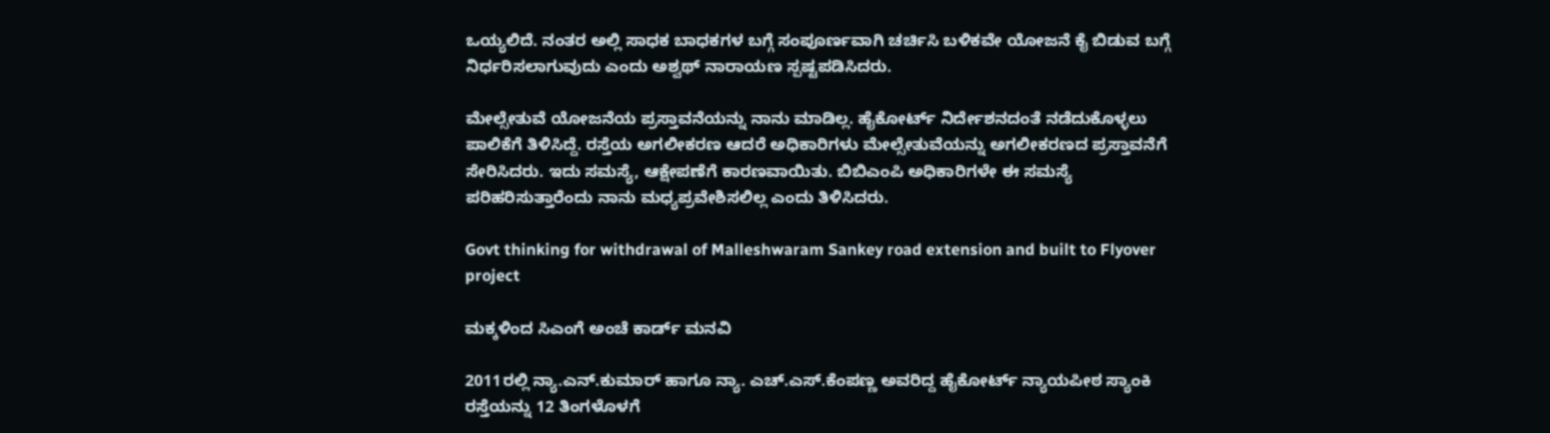ಒಯ್ಯಲಿದೆ. ನಂತರ ಅಲ್ಲಿ ಸಾಧಕ ಬಾಧಕಗಳ ಬಗ್ಗೆ ಸಂಪೂರ್ಣವಾಗಿ ಚರ್ಚಿಸಿ ಬಳಿಕವೇ ಯೋಜನೆ ಕೈ ಬಿಡುವ ಬಗ್ಗೆ ನಿರ್ಧರಿಸಲಾಗುವುದು ಎಂದು ಅಶ್ವಥ್ ನಾರಾಯಣ ಸ್ಪಷ್ಟಪಡಿಸಿದರು.

ಮೇಲ್ಸೇತುವೆ ಯೋಜನೆಯ ಪ್ರಸ್ತಾವನೆಯನ್ನು ನಾನು ಮಾಡಿಲ್ಲ. ಹೈಕೋರ್ಟ್ ನಿರ್ದೇಶನದಂತೆ ನಡೆದುಕೊಳ್ಳಲು ಪಾಲಿಕೆಗೆ ತಿಳಿಸಿದ್ದೆ. ರಸ್ತೆಯ ಅಗಲೀಕರಣ ಆದರೆ ಅಧಿಕಾರಿಗಳು ಮೇಲ್ಸೇತುವೆಯನ್ನು ಅಗಲೀಕರಣದ ಪ್ರಸ್ತಾವನೆಗೆ ಸೇರಿಸಿದರು. ಇದು ಸಮಸ್ಯೆ, ಆಕ್ಷೇಪಣೆಗೆ ಕಾರಣವಾಯಿತು. ಬಿಬಿಎಂಪಿ ಅಧಿಕಾರಿಗಳೇ ಈ ಸಮಸ್ಯೆ ಪರಿಹರಿಸುತ್ತಾರೆಂದು ನಾನು ಮಧ್ಯಪ್ರವೇಶಿಸಲಿಲ್ಲ ಎಂದು ತಿಳಿಸಿದರು.

Govt thinking for withdrawal of Malleshwaram Sankey road extension and built to Flyover project

ಮಕ್ಕಳಿಂದ ಸಿಎಂಗೆ ಅಂಚೆ ಕಾರ್ಡ್ ಮನವಿ

2011ರಲ್ಲಿ ನ್ಯಾ.ಎನ್.ಕುಮಾರ್ ಹಾಗೂ ನ್ಯಾ. ಎಚ್.ಎಸ್.ಕೆಂಪಣ್ಣ ಅವರಿದ್ದ ಹೈಕೋರ್ಟ್ ನ್ಯಾಯಪೀಠ ಸ್ಯಾಂಕಿ ರಸ್ತೆಯನ್ನು 12 ತಿಂಗಳೊಳಗೆ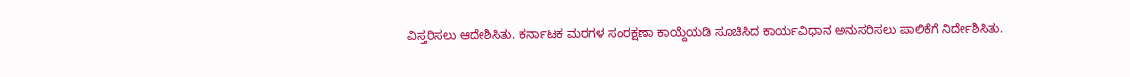ವಿಸ್ತರಿಸಲು ಆದೇಶಿಸಿತು. ಕರ್ನಾಟಕ ಮರಗಳ ಸಂರಕ್ಷಣಾ ಕಾಯ್ದೆಯಡಿ ಸೂಚಿಸಿದ ಕಾರ್ಯವಿಧಾನ ಅನುಸರಿಸಲು ಪಾಲಿಕೆಗೆ ನಿರ್ದೇಶಿಸಿತು.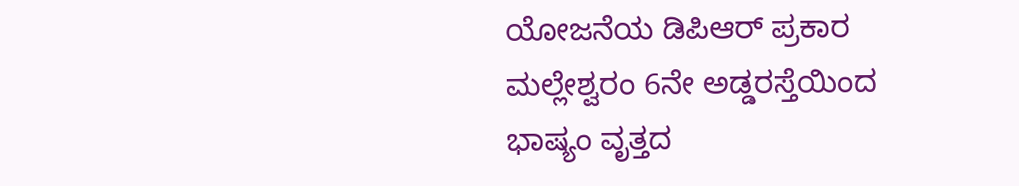ಯೋಜನೆಯ ಡಿಪಿಆರ್ ಪ್ರಕಾರ ಮಲ್ಲೇಶ್ವರಂ 6ನೇ ಅಡ್ಡರಸ್ತೆಯಿಂದ ಭಾಷ್ಯಂ ವೃತ್ತದ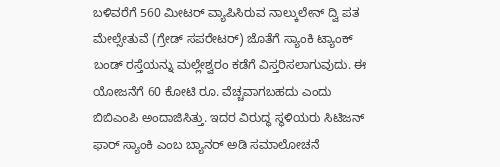ಬಳಿವರೆಗೆ 560 ಮೀಟರ್ ವ್ಯಾಪಿಸಿರುವ ನಾಲ್ಕುಲೇನ್ ದ್ವಿ ಪತ ಮೇಲ್ಸೇತುವೆ (ಗ್ರೇಡ್ ಸಪರೇಟರ್) ಜೊತೆಗೆ ಸ್ಯಾಂಕಿ ಟ್ಯಾಂಕ್ ಬಂಡ್ ರಸ್ತೆಯನ್ನು ಮಲ್ಲೇಶ್ವರಂ ಕಡೆಗೆ ವಿಸ್ತರಿಸಲಾಗುವುದು. ಈ ಯೋಜನೆಗೆ 60 ಕೋಟಿ ರೂ. ವೆಚ್ಚವಾಗಬಹದು ಎಂದು ಬಿಬಿಎಂಪಿ ಅಂದಾಜಿಸಿತ್ತು. ಇದರ ವಿರುದ್ಧ ಸ್ಥಳಿಯರು ಸಿಟಿಜನ್ ಫಾರ್ ಸ್ಯಾಂಕಿ ಎಂಬ ಬ್ಯಾನರ್ ಅಡಿ ಸಮಾಲೋಚನೆ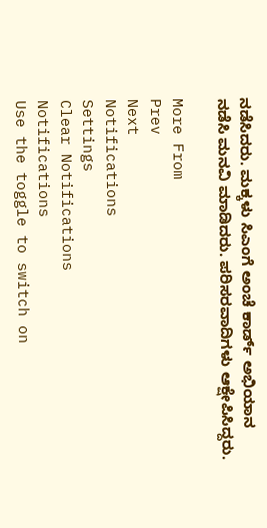ನಡೆಸಿದರು. ಮಕ್ಕಳು ಸಿಎಂಗೆ ಅಂಚೆ ಕಾರ್ಡ್ ಅಭಿಯಾನ ನಡೆಸಿ ಮನವಿ ಮಾಡಿದರು. ಪರಿಸರವಾದಿಗಳು ಆಕ್ಷೇಪಿಸಿದ್ದರು.

More From
Prev
Next
Notifications
Settings
Clear Notifications
Notifications
Use the toggle to switch on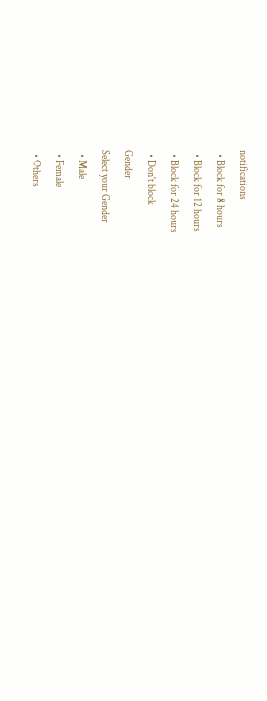notifications
  • Block for 8 hours
  • Block for 12 hours
  • Block for 24 hours
  • Don't block
Gender
Select your Gender
  • Male
  • Female
  • Others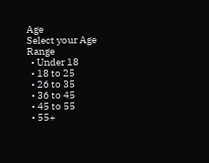Age
Select your Age Range
  • Under 18
  • 18 to 25
  • 26 to 35
  • 36 to 45
  • 45 to 55
  • 55+